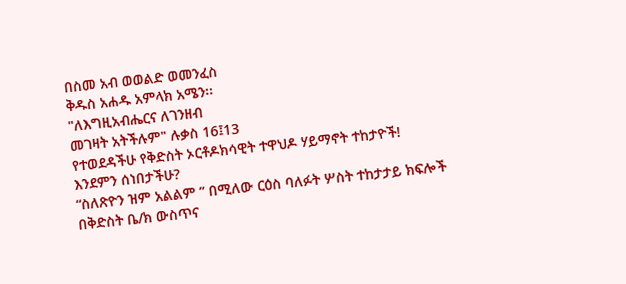በስመ አብ ወወልድ ወመንፈስ
ቅዱስ አሐዱ አምላክ አሜን፡፡
"ለእግዚአብሔርና ለገንዘብ
መገዛት አትችሉም" ሉቃስ 16፤13
የተወደዳችሁ የቅድስት ኦርቶዶክሳዊት ተዋህዶ ሃይማኖት ተከታዮች!
እንደምን ሰነበታችሁ?
“ስለጽዮን ዝም አልልም ” በሚለው ርዕስ ባለፉት ሦስት ተከታታይ ክፍሎች በቅድስት ቤ/ክ ውስጥና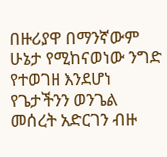በዙሪያዋ በማንኛውም ሁኔታ የሚከናወነው ንግድ የተወገዘ እንደሆነ የጌታችንን ወንጌል መሰረት አድርገን ብዙ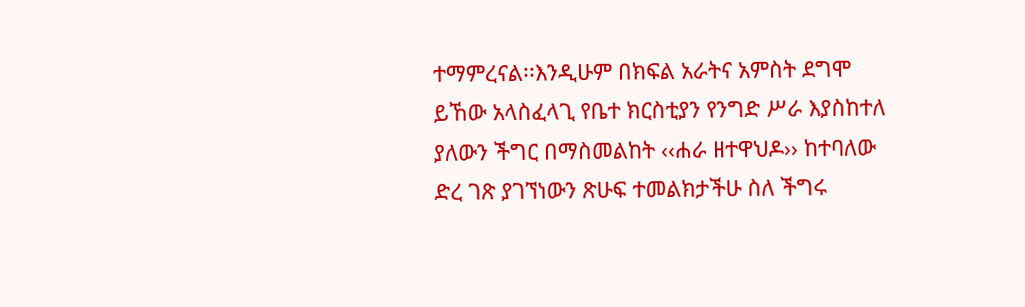ተማምረናል፡፡እንዲሁም በክፍል አራትና አምስት ደግሞ
ይኸው አላስፈላጊ የቤተ ክርስቲያን የንግድ ሥራ እያስከተለ ያለውን ችግር በማስመልከት ‹‹ሐራ ዘተዋህዶ›› ከተባለው ድረ ገጽ ያገኘነውን ጽሁፍ ተመልክታችሁ ስለ ችግሩ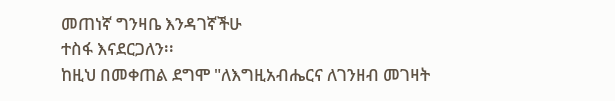መጠነኛ ግንዛቤ እንዳገኛችሁ
ተስፋ እናደርጋለን፡፡
ከዚህ በመቀጠል ደግሞ "ለእግዚአብሔርና ለገንዘብ መገዛት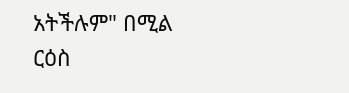አትችሉም" በሚል
ርዕስ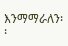እንማማራለን፡፡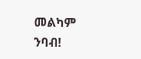መልካም ንባብ!